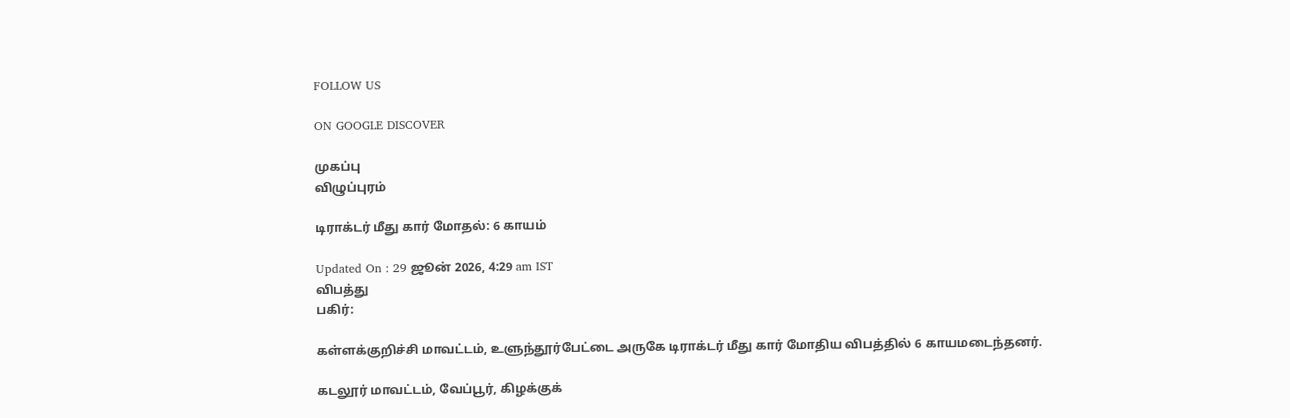FOLLOW US

ON GOOGLE DISCOVER

முகப்பு
விழுப்புரம்

டிராக்டர் மீது கார் மோதல்: 6 காயம்

Updated On : 29 ஜூன் 2026, 4:29 am IST
விபத்து
பகிர்:

கள்ளக்குறிச்சி மாவட்டம், உளுந்தூர்பேட்டை அருகே டிராக்டர் மீது கார் மோதிய விபத்தில் 6 காயமடைந்தனர்.

கடலூர் மாவட்டம், வேப்பூர், கிழக்குக்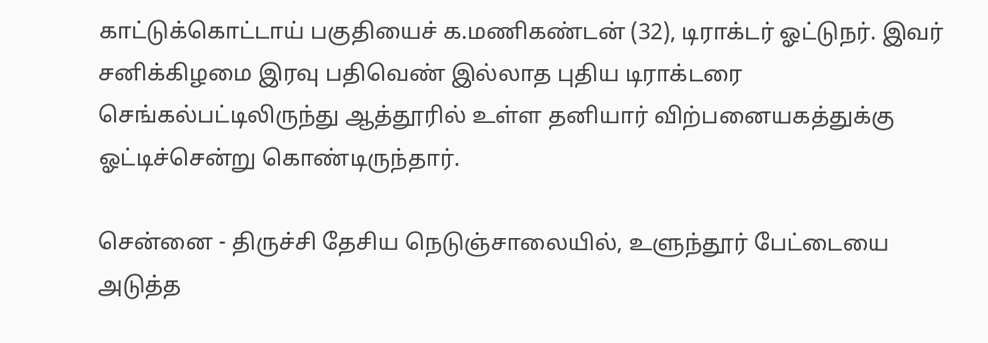காட்டுக்கொட்டாய் பகுதியைச் க.மணிகண்டன் (32), டிராக்டர் ஓட்டுநர். இவர் சனிக்கிழமை இரவு பதிவெண் இல்லாத புதிய டிராக்டரை செங்கல்பட்டிலிருந்து ஆத்தூரில் உள்ள தனியார் விற்பனையகத்துக்கு ஓட்டிச்சென்று கொண்டிருந்தார்.

சென்னை - திருச்சி தேசிய நெடுஞ்சாலையில், உளுந்தூர் பேட்டையை அடுத்த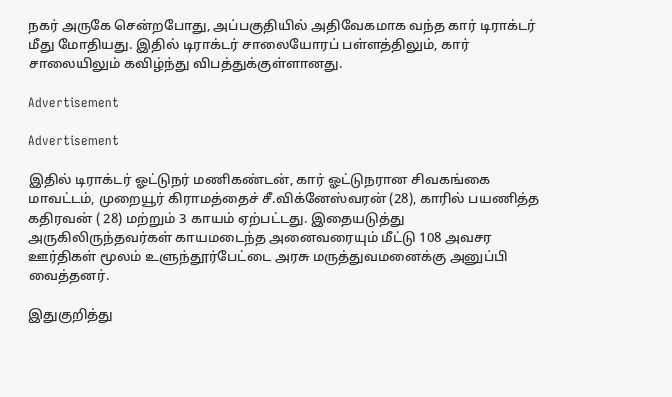நகர் அருகே சென்றபோது, அப்பகுதியில் அதிவேகமாக வந்த கார் டிராக்டர் மீது மோதியது. இதில் டிராக்டர் சாலையோரப் பள்ளத்திலும், கார் சாலையிலும் கவிழ்ந்து விபத்துக்குள்ளானது.

Advertisement

Advertisement

இதில் டிராக்டர் ஓட்டுநர் மணிகண்டன், கார் ஓட்டுநரான சிவகங்கை மாவட்டம், முறையூர் கிராமத்தைச் சீ.விக்னேஸ்வரன் (28), காரில் பயணித்த கதிரவன் ( 28) மற்றும் 3 காயம் ஏற்பட்டது. இதையடுத்து அருகிலிருந்தவர்கள் காயமடைந்த அனைவரையும் மீட்டு 108 அவசர ஊர்திகள் மூலம் உளுந்தூர்பேட்டை அரசு மருத்துவமனைக்கு அனுப்பி வைத்தனர்.

இதுகுறித்து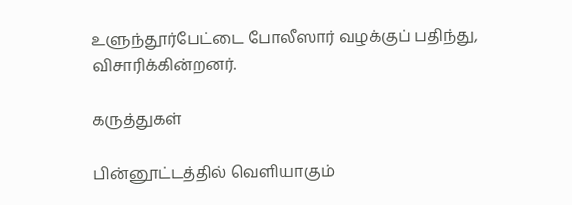உளுந்தூர்பேட்டை போலீஸார் வழக்குப் பதிந்து, விசாரிக்கின்றனர்.

கருத்துகள்

பின்னூட்டத்தில் வெளியாகும்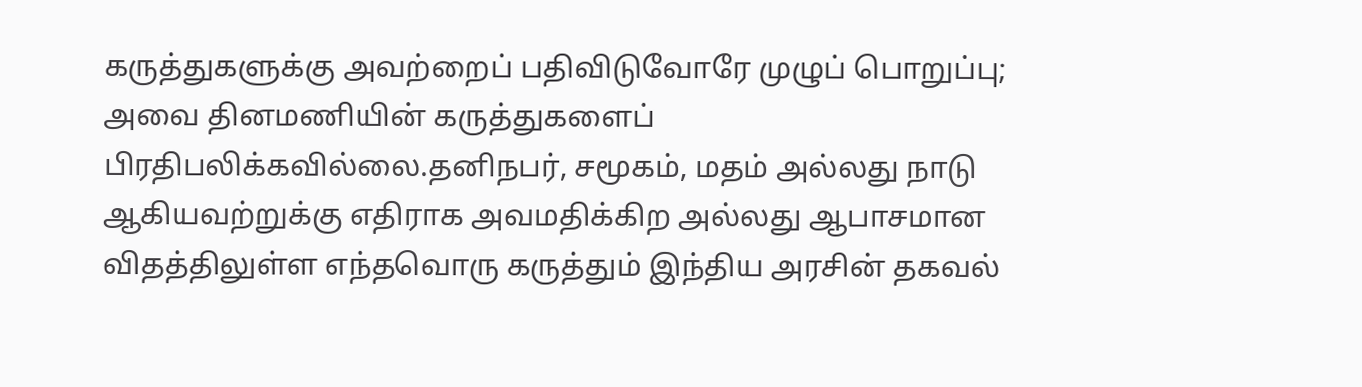கருத்துகளுக்கு அவற்றைப் பதிவிடுவோரே முழுப் பொறுப்பு; அவை தினமணியின் கருத்துகளைப் பிரதிபலிக்கவில்லை.தனிநபர், சமூகம், மதம் அல்லது நாடு ஆகியவற்றுக்கு எதிராக அவமதிக்கிற அல்லது ஆபாசமான விதத்திலுள்ள எந்தவொரு கருத்தும் இந்திய அரசின் தகவல்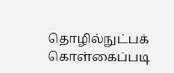தொழில்நுட்பக் கொள்கைப்படி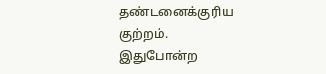தண்டனைக்குரிய குற்றம். இதுபோன்ற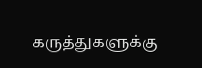கருத்துகளுக்கு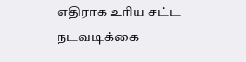எதிராக உரிய சட்ட நடவடிக்கை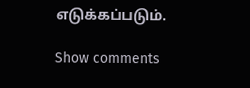எடுக்கப்படும்.

Show comments